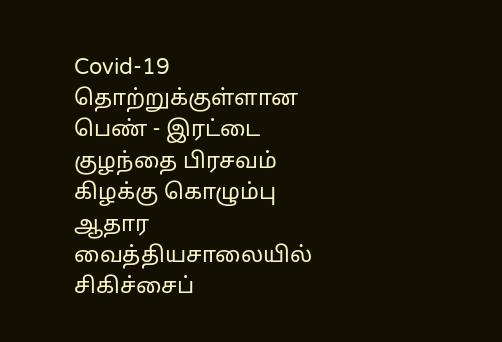Covid-19 தொற்றுக்குள்ளான பெண் - இரட்டை குழந்தை பிரசவம்
கிழக்கு கொழும்பு ஆதார வைத்தியசாலையில் சிகிச்சைப்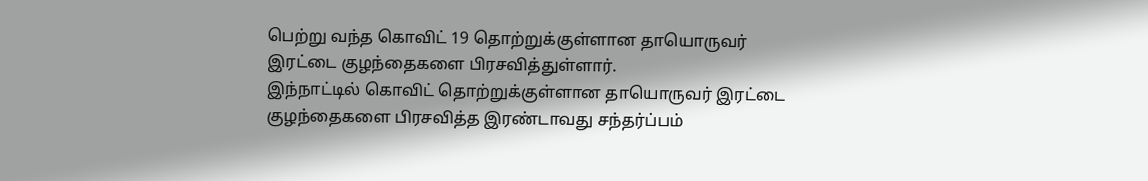பெற்று வந்த கொவிட் 19 தொற்றுக்குள்ளான தாயொருவர் இரட்டை குழந்தைகளை பிரசவித்துள்ளார்.
இந்நாட்டில் கொவிட் தொற்றுக்குள்ளான தாயொருவர் இரட்டை குழந்தைகளை பிரசவித்த இரண்டாவது சந்தர்ப்பம்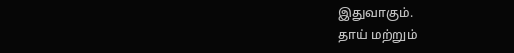இதுவாகும்.
தாய் மற்றும்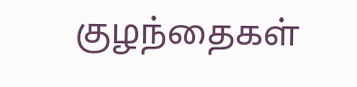குழந்தைகள்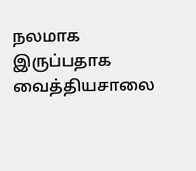நலமாக இருப்பதாக வைத்தியசாலை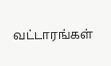வட்டாரங்கள்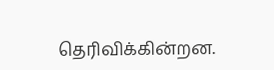தெரிவிக்கின்றன.